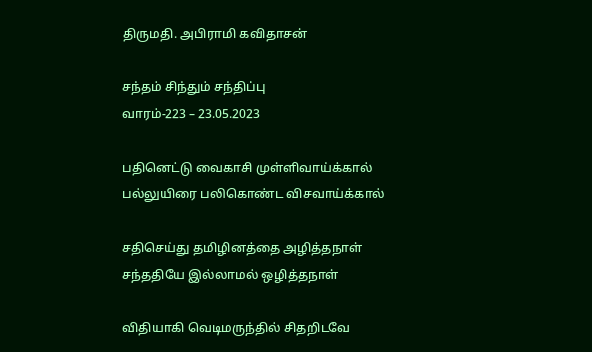திருமதி. அபிராமி கவிதாசன்

சந்தம் சிந்தும் சந்திப்பு
வாரம்-223 – 23.05.2023

பதினெட்டு வைகாசி முள்ளிவாய்க்கால்
பல்லுயிரை பலிகொண்ட விசவாய்க்கால்

சதிசெய்து தமிழினத்தை அழித்தநாள்
சந்ததியே இல்லாமல் ஒழித்தநாள்

விதியாகி வெடிமருந்தில் சிதறிடவே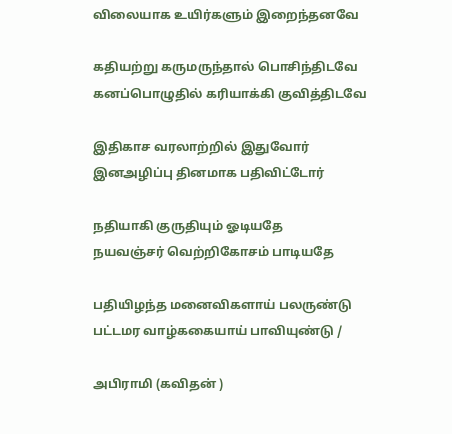விலையாக உயிர்களும் இறைந்தனவே

கதியற்று கருமருந்தால் பொசிந்திடவே
கனப்பொழுதில் கரியாக்கி குவித்திடவே

இதிகாச வரலாற்றில் இதுவோர்
இனஅழிப்பு தினமாக பதிவிட்டோர்

நதியாகி குருதியும் ஓடியதே
நயவஞ்சர் வெற்றிகோசம் பாடியதே

பதியிழந்த மனைவிகளாய் பலருண்டு
பட்டமர வாழ்ககையாய் பாவியுண்டு /

அபிராமி (கவிதன் )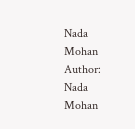Nada Mohan
Author: Nada Mohan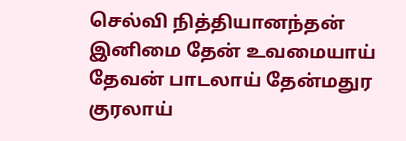செல்வி நித்தியானந்தன் இனிமை தேன் உவமையாய் தேவன் பாடலாய் தேன்மதுர குரலாய்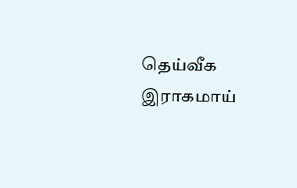தெய்வீக இராகமாய்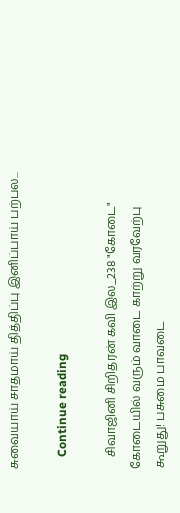சுவையாய் சாதமாய் தித்திப்பு இனிப்பாய் பற்பல...

    Continue reading

    சிவாஜினி சிறிதரன் கவி இல_238 "கோடை" கோடையில் வரும் வாடை காற்று வரவேற்பு கூறுது! பசுமை பாவடை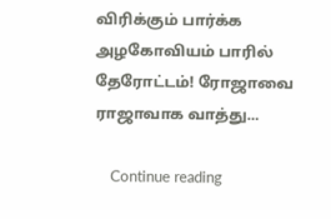விரிக்கும் பார்க்க அழகோவியம் பாரில் தேரோட்டம்! ரோஜாவை ராஜாவாக வாத்து...

    Continue reading